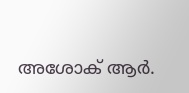അശോക് ആര്‍.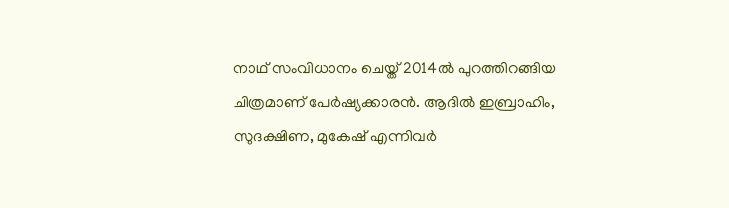നാഥ് സംവിധാനം ചെയ്ത് 2014ല്‍ പുറത്തിറങ്ങിയ ചിത്രമാണ് പേര്‍ഷ്യക്കാരന്‍. ആദില്‍ ഇബ്രാഹിം, സുദക്ഷിണ, മുകേഷ് എന്നിവര്‍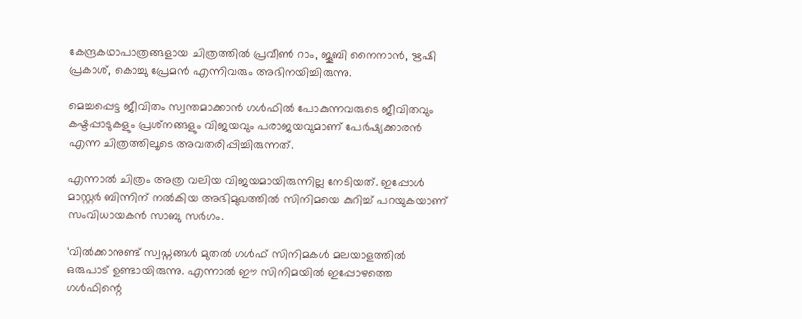കേന്ദ്രകഥാപാത്രങ്ങളായ ചിത്രത്തില്‍ പ്രവീണ്‍ റാം, ജൂബി നൈനാന്‍, ഋഷി പ്രകാശ്, കൊച്ചു പ്രേമന്‍ എന്നിവരും അഭിനയിച്ചിരുന്നു.

മെച്ചപ്പെട്ട ജീവിതം സ്വന്തമാക്കാന്‍ ഗള്‍ഫില്‍ പോകുന്നവരുടെ ജീവിതവും കഷ്ടപ്പാടുകളും പ്രശ്‌നങ്ങളും വിജയവും പരാജയവുമാണ് പേര്‍ഷ്യക്കാരന്‍ എന്ന ചിത്രത്തിലൂടെ അവതരിപ്പിച്ചിരുന്നത്.

എന്നാല്‍ ചിത്രം അത്ര വലിയ വിജയമായിരുന്നില്ല നേടിയത്. ഇപ്പോള്‍ മാസ്റ്റര്‍ ബിന്നിന് നല്‍കിയ അഭിമുഖത്തില്‍ സിനിമയെ കുറിച്ച് പറയുകയാണ് സംവിധായകന്‍ സാബു സര്‍ഗം.

‘വില്‍ക്കാനുണ്ട് സ്വപ്നങ്ങള്‍ മുതല്‍ ഗള്‍ഫ് സിനിമകള്‍ മലയാളത്തില്‍ ഒരുപാട് ഉണ്ടായിരുന്നു. എന്നാല്‍ ഈ സിനിമയില്‍ ഇപ്പോഴത്തെ ഗള്‍ഫിന്റെ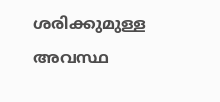ശരിക്കുമുള്ള അവസ്ഥ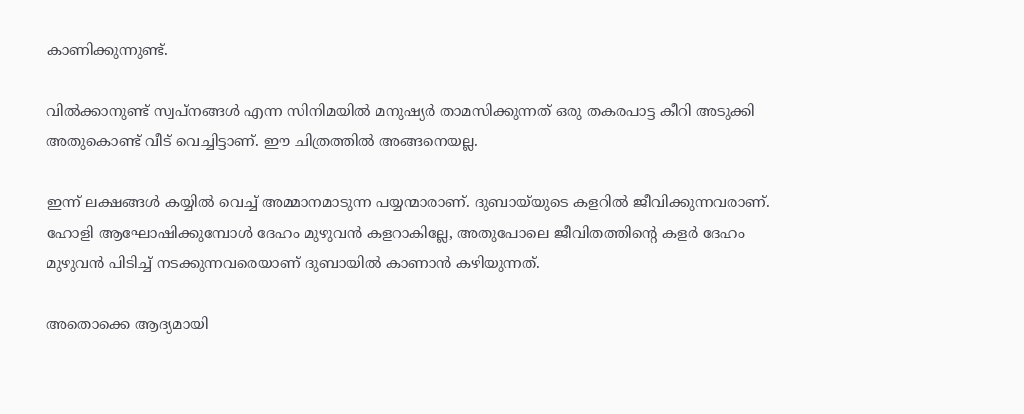കാണിക്കുന്നുണ്ട്.

വില്‍ക്കാനുണ്ട് സ്വപ്നങ്ങള്‍ എന്ന സിനിമയില്‍ മനുഷ്യര്‍ താമസിക്കുന്നത് ഒരു തകരപാട്ട കീറി അടുക്കി അതുകൊണ്ട് വീട് വെച്ചിട്ടാണ്. ഈ ചിത്രത്തില്‍ അങ്ങനെയല്ല.

ഇന്ന് ലക്ഷങ്ങള്‍ കയ്യില്‍ വെച്ച് അമ്മാനമാടുന്ന പയ്യന്മാരാണ്. ദുബായ്‌യുടെ കളറില്‍ ജീവിക്കുന്നവരാണ്. ഹോളി ആഘോഷിക്കുമ്പോള്‍ ദേഹം മുഴുവന്‍ കളറാകില്ലേ, അതുപോലെ ജീവിതത്തിന്റെ കളര്‍ ദേഹം മുഴുവന്‍ പിടിച്ച് നടക്കുന്നവരെയാണ് ദുബായില്‍ കാണാന്‍ കഴിയുന്നത്.

അതൊക്കെ ആദ്യമായി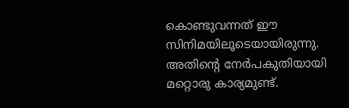കൊണ്ടുവന്നത് ഈ സിനിമയിലൂടെയായിരുന്നു. അതിന്റെ നേര്‍പകുതിയായി മറ്റൊരു കാര്യമുണ്ട്.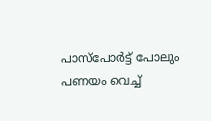പാസ്‌പോര്‍ട്ട് പോലും പണയം വെച്ച്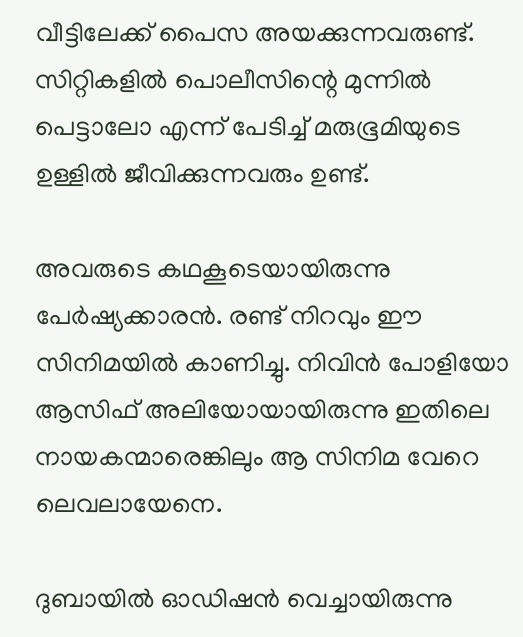വീട്ടിലേക്ക് പൈസ അയക്കുന്നവരുണ്ട്. സിറ്റികളില്‍ പൊലീസിന്റെ മുന്നില്‍ പെട്ടാലോ എന്ന് പേടിച്ച് മരുഭൂമിയുടെ ഉള്ളില്‍ ജീവിക്കുന്നവരും ഉണ്ട്.

അവരുടെ കഥകൂടെയായിരുന്നു പേര്‍ഷ്യക്കാരന്‍. രണ്ട് നിറവും ഈ സിനിമയില്‍ കാണിച്ചു. നിവിന്‍ പോളിയോ ആസിഫ് അലിയോയായിരുന്നു ഇതിലെ നായകന്മാരെങ്കിലും ആ സിനിമ വേറെ ലെവലായേനെ.

ദുബായില്‍ ഓഡിഷന്‍ വെച്ചായിരുന്നു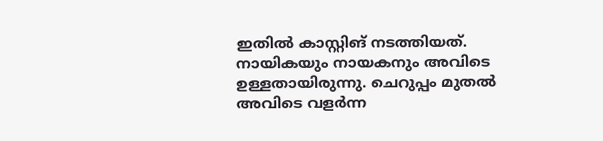ഇതില്‍ കാസ്റ്റിങ് നടത്തിയത്. നായികയും നായകനും അവിടെ ഉള്ളതായിരുന്നു. ചെറുപ്പം മുതല്‍ അവിടെ വളര്‍ന്ന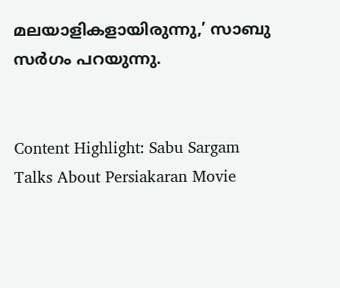മലയാളികളായിരുന്നു,’ സാബു സര്‍ഗം പറയുന്നു.


Content Highlight: Sabu Sargam Talks About Persiakaran Movie